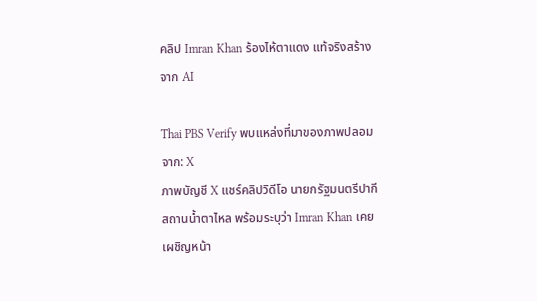คลิป Imran Khan ร้องไห้ตาแดง แท้จริงสร้างจาก AI

Thai PBS Verify พบแหล่งที่มาของภาพปลอมจาก: X
ภาพบัญชี X แชร์คลิปวิดีโอ นายกรัฐมนตรีปากีสถานน้ำตาไหล พร้อมระบุว่า Imran Khan เคยเผชิญหน้า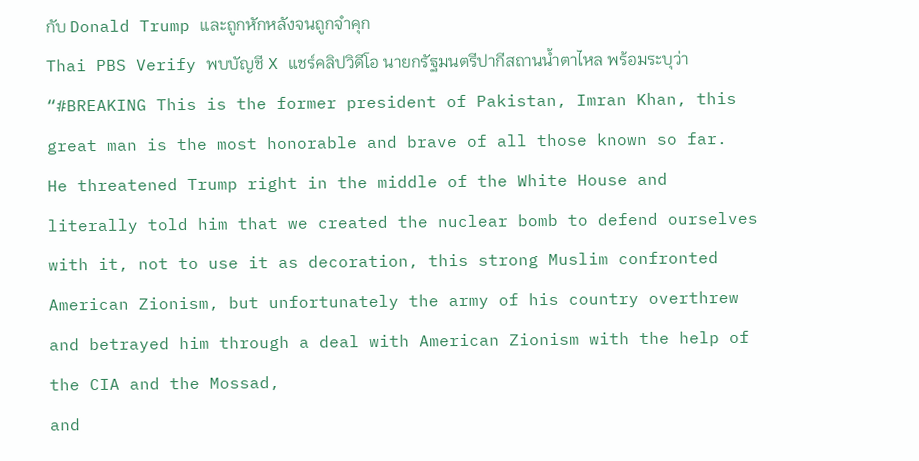กับ Donald Trump และถูกหักหลังจนถูกจำคุก
Thai PBS Verify พบบัญชี X แชร์คลิปวิดีโอ นายกรัฐมนตรีปากีสถานน้ำตาไหล พร้อมระบุว่า
“#BREAKING This is the former president of Pakistan, Imran Khan, this great man is the most honorable and brave of all those known so far.
He threatened Trump right in the middle of the White House and literally told him that we created the nuclear bomb to defend ourselves with it, not to use it as decoration, this strong Muslim confronted American Zionism, but unfortunately the army of his country overthrew and betrayed him through a deal with American Zionism with the help of the CIA and the Mossad,
and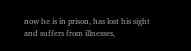now he is in prison, has lost his sight and suffers from illnesses,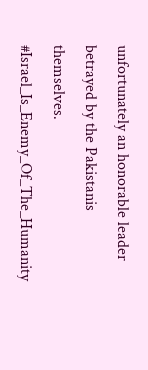unfortunately an honorable leader betrayed by the Pakistanis themselves.
#Israel_Is_Enemy_Of_The_Humanity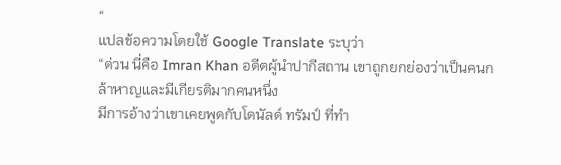“
แปลข้อความโดยใช้ Google Translate ระบุว่า
“ด่วน นี่คือ Imran Khan อดีตผู้นำปากีสถาน เขาถูกยกย่องว่าเป็นคนกล้าหาญและมีเกียรติมากคนหนึ่ง
มีการอ้างว่าเขาเคยพูดกับโดนัลด์ ทรัมป์ ที่ทำ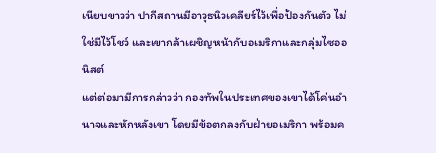เนียบขาวว่า ปากีสถานมีอาวุธนิวเคลียร์ไว้เพื่อป้องกันตัว ไม่ใช่มีไว้โชว์ และเขากล้าเผชิญหน้ากับอเมริกาและกลุ่มไซออนิสต์
แต่ต่อมามีการกล่าวว่า กองทัพในประเทศของเขาได้โค่นอำนาจและหักหลังเขา โดยมีข้อตกลงกับฝ่ายอเมริกา พร้อมค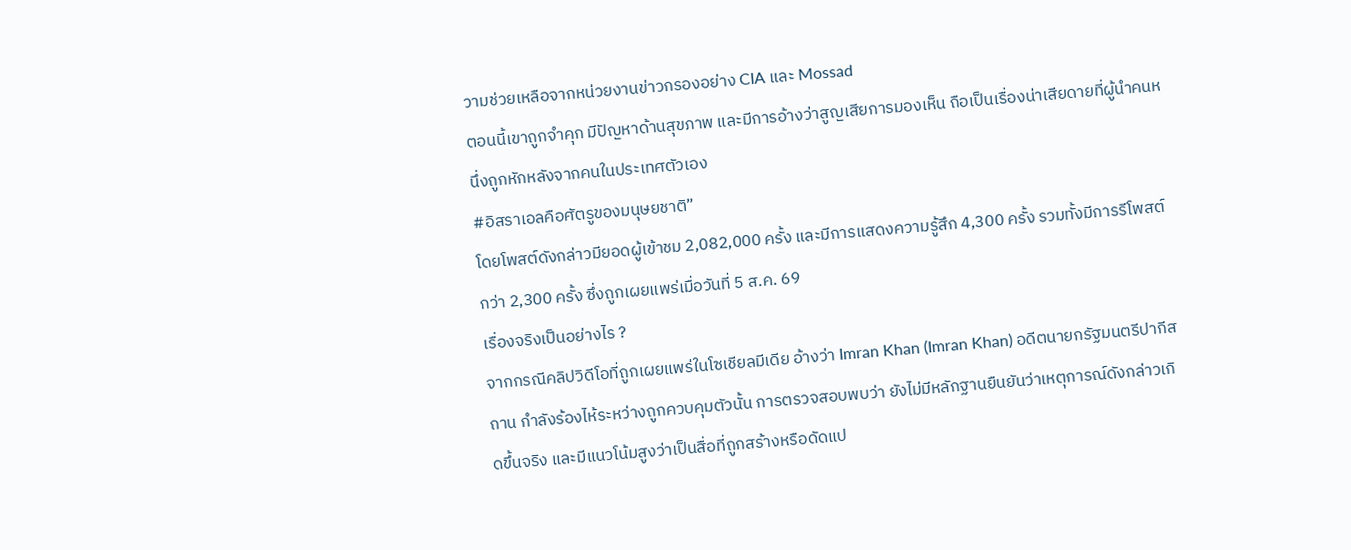วามช่วยเหลือจากหน่วยงานข่าวกรองอย่าง CIA และ Mossad
ตอนนี้เขาถูกจำคุก มีปัญหาด้านสุขภาพ และมีการอ้างว่าสูญเสียการมองเห็น ถือเป็นเรื่องน่าเสียดายที่ผู้นำคนหนึ่งถูกหักหลังจากคนในประเทศตัวเอง
#อิสราเอลคือศัตรูของมนุษยชาติ”
โดยโพสต์ดังกล่าวมียอดผู้เข้าชม 2,082,000 ครั้ง และมีการแสดงความรู้สึก 4,300 ครั้ง รวมทั้งมีการรีโพสต์กว่า 2,300 ครั้ง ซึ่งถูกเผยแพร่เมื่อวันที่ 5 ส.ค. 69
เรื่องจริงเป็นอย่างไร ?
จากกรณีคลิปวิดีโอที่ถูกเผยแพร่ในโซเชียลมีเดีย อ้างว่า Imran Khan (Imran Khan) อดีตนายกรัฐมนตรีปากีสถาน กำลังร้องไห้ระหว่างถูกควบคุมตัวนั้น การตรวจสอบพบว่า ยังไม่มีหลักฐานยืนยันว่าเหตุการณ์ดังกล่าวเกิดขึ้นจริง และมีแนวโน้มสูงว่าเป็นสื่อที่ถูกสร้างหรือดัดแป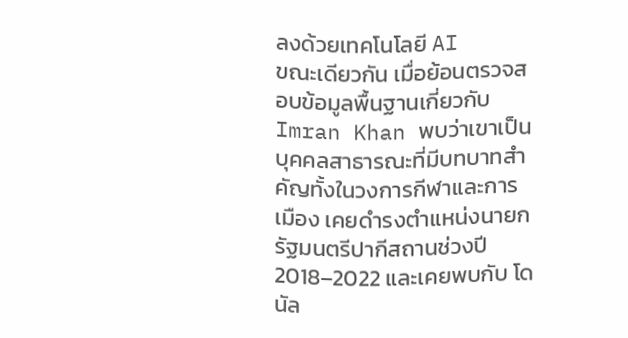ลงด้วยเทคโนโลยี AI
ขณะเดียวกัน เมื่อย้อนตรวจสอบข้อมูลพื้นฐานเกี่ยวกับ Imran Khan พบว่าเขาเป็นบุคคลสาธารณะที่มีบทบาทสำคัญทั้งในวงการกีฬาและการเมือง เคยดำรงตำแหน่งนายกรัฐมนตรีปากีสถานช่วงปี 2018–2022 และเคยพบกับ โดนัล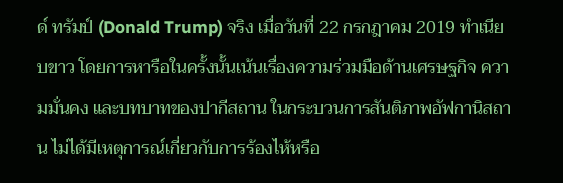ด์ ทรัมป์ (Donald Trump) จริง เมื่อวันที่ 22 กรกฎาคม 2019 ทำเนียบขาว โดยการหารือในครั้งนั้นเน้นเรื่องความร่วมมือด้านเศรษฐกิจ ความมั่นคง และบทบาทของปากีสถาน ในกระบวนการสันติภาพอัฟกานิสถาน ไม่ได้มีเหตุการณ์เกี่ยวกับการร้องไห้หรือ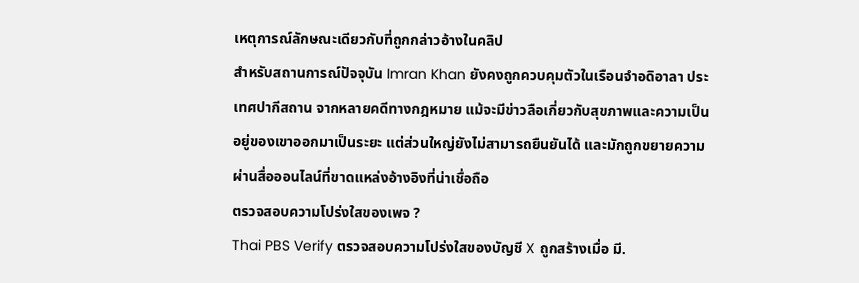เหตุการณ์ลักษณะเดียวกับที่ถูกกล่าวอ้างในคลิป
สำหรับสถานการณ์ปัจจุบัน Imran Khan ยังคงถูกควบคุมตัวในเรือนจำอดิอาลา ประเทศปากีสถาน จากหลายคดีทางกฎหมาย แม้จะมีข่าวลือเกี่ยวกับสุขภาพและความเป็นอยู่ของเขาออกมาเป็นระยะ แต่ส่วนใหญ่ยังไม่สามารถยืนยันได้ และมักถูกขยายความผ่านสื่อออนไลน์ที่ขาดแหล่งอ้างอิงที่น่าเชื่อถือ
ตรวจสอบความโปร่งใสของเพจ ?
Thai PBS Verify ตรวจสอบความโปร่งใสของบัญชี X ถูกสร้างเมื่อ มี.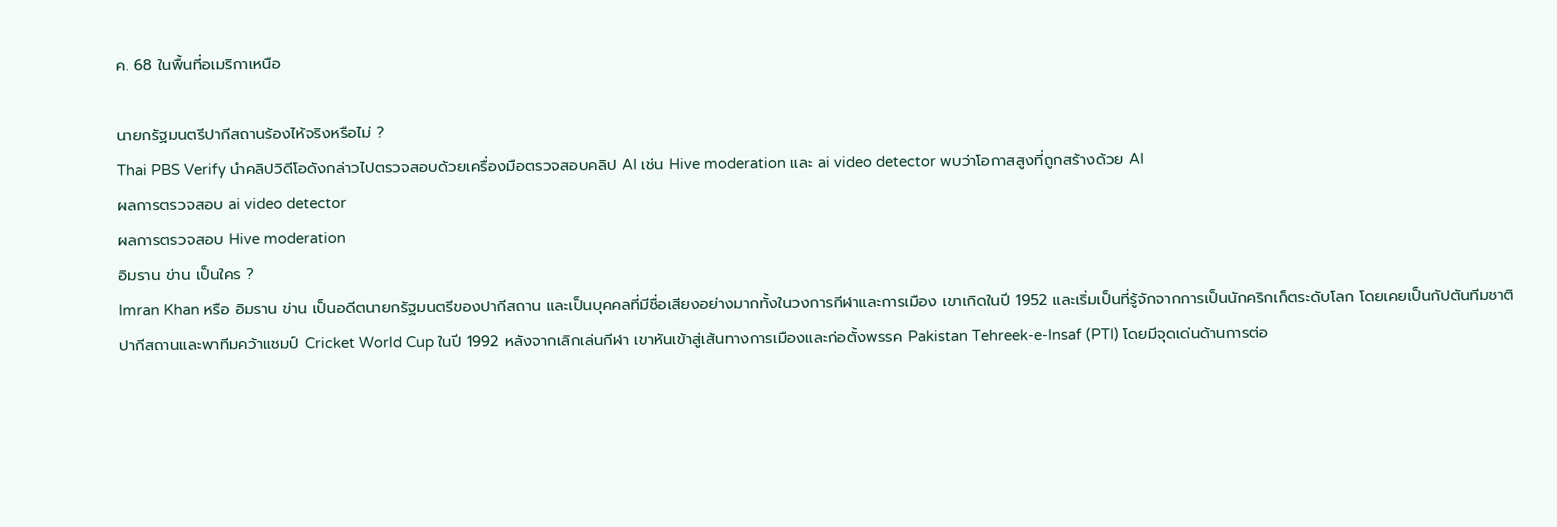ค. 68 ในพื้นที่อเมริกาเหนือ

นายกรัฐมนตรีปากีสถานร้องไห้จริงหรือไม่ ?
Thai PBS Verify นำคลิปวิดีโอดังกล่าวไปตรวจสอบด้วยเครื่องมือตรวจสอบคลิป AI เช่น Hive moderation และ ai video detector พบว่าโอกาสสูงที่ถูกสร้างด้วย AI
ผลการตรวจสอบ ai video detector
ผลการตรวจสอบ Hive moderation
อิมราน ข่าน เป็นใคร ?
Imran Khan หรือ อิมราน ข่าน เป็นอดีตนายกรัฐมนตรีของปากีสถาน และเป็นบุคคลที่มีชื่อเสียงอย่างมากทั้งในวงการกีฬาและการเมือง เขาเกิดในปี 1952 และเริ่มเป็นที่รู้จักจากการเป็นนักคริกเก็ตระดับโลก โดยเคยเป็นกัปตันทีมชาติปากีสถานและพาทีมคว้าแชมป์ Cricket World Cup ในปี 1992 หลังจากเลิกเล่นกีฬา เขาหันเข้าสู่เส้นทางการเมืองและก่อตั้งพรรค Pakistan Tehreek-e-Insaf (PTI) โดยมีจุดเด่นด้านการต่อ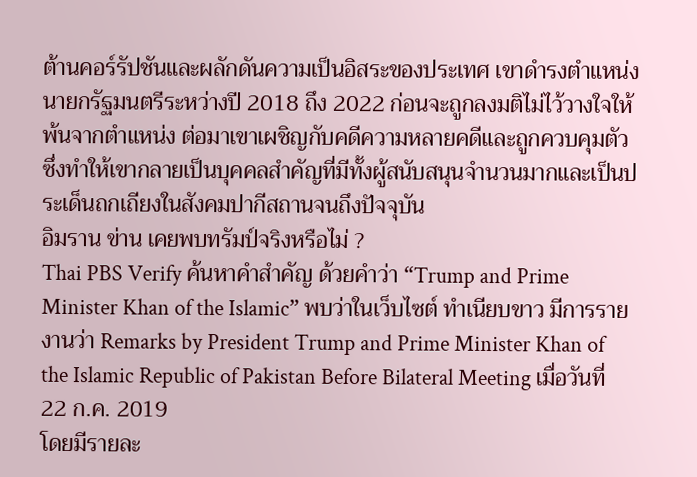ต้านคอร์รัปชันและผลักดันความเป็นอิสระของประเทศ เขาดำรงตำแหน่งนายกรัฐมนตรีระหว่างปี 2018 ถึง 2022 ก่อนจะถูกลงมติไม่ไว้วางใจให้พ้นจากตำแหน่ง ต่อมาเขาเผชิญกับคดีความหลายคดีและถูกควบคุมตัว ซึ่งทำให้เขากลายเป็นบุคคลสำคัญที่มีทั้งผู้สนับสนุนจำนวนมากและเป็นประเด็นถกเถียงในสังคมปากีสถานจนถึงปัจจุบัน
อิมราน ข่าน เคยพบทรัมป์จริงหรือไม่ ?
Thai PBS Verify ค้นหาคำสำคัญ ด้วยคำว่า “Trump and Prime Minister Khan of the Islamic” พบว่าในเว็บไซต์ ทำเนียบขาว มีการรายงานว่า Remarks by President Trump and Prime Minister Khan of the Islamic Republic of Pakistan Before Bilateral Meeting เมื่อวันที่ 22 ก.ค. 2019
โดยมีรายละ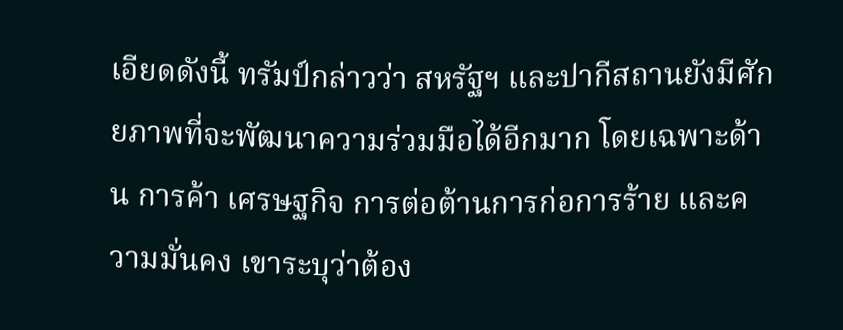เอียดดังนี้ ทรัมป์กล่าวว่า สหรัฐฯ และปากีสถานยังมีศักยภาพที่จะพัฒนาความร่วมมือได้อีกมาก โดยเฉพาะด้าน การค้า เศรษฐกิจ การต่อต้านการก่อการร้าย และความมั่นคง เขาระบุว่าต้อง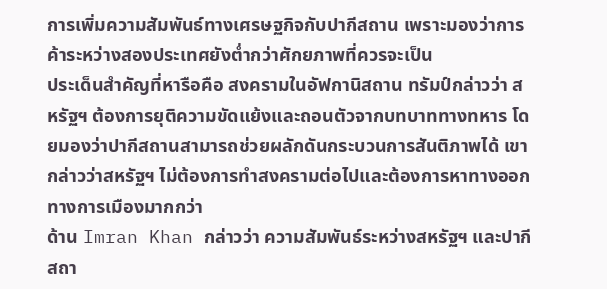การเพิ่มความสัมพันธ์ทางเศรษฐกิจกับปากีสถาน เพราะมองว่าการค้าระหว่างสองประเทศยังต่ำกว่าศักยภาพที่ควรจะเป็น
ประเด็นสำคัญที่หารือคือ สงครามในอัฟกานิสถาน ทรัมป์กล่าวว่า สหรัฐฯ ต้องการยุติความขัดแย้งและถอนตัวจากบทบาททางทหาร โดยมองว่าปากีสถานสามารถช่วยผลักดันกระบวนการสันติภาพได้ เขากล่าวว่าสหรัฐฯ ไม่ต้องการทำสงครามต่อไปและต้องการหาทางออกทางการเมืองมากกว่า
ด้าน Imran Khan กล่าวว่า ความสัมพันธ์ระหว่างสหรัฐฯ และปากีสถา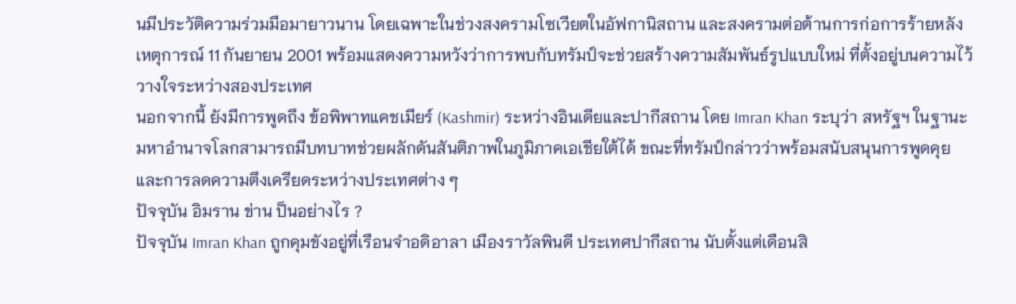นมีประวัติความร่วมมือมายาวนาน โดยเฉพาะในช่วงสงครามโซเวียตในอัฟกานิสถาน และสงครามต่อต้านการก่อการร้ายหลังเหตุการณ์ 11 กันยายน 2001 พร้อมแสดงความหวังว่าการพบกับทรัมป์จะช่วยสร้างความสัมพันธ์รูปแบบใหม่ ที่ตั้งอยู่บนความไว้วางใจระหว่างสองประเทศ
นอกจากนี้ ยังมีการพูดถึง ข้อพิพาทแคชเมียร์ (Kashmir) ระหว่างอินเดียและปากีสถาน โดย Imran Khan ระบุว่า สหรัฐฯ ในฐานะมหาอำนาจโลกสามารถมีบทบาทช่วยผลักดันสันติภาพในภูมิภาคเอเชียใต้ได้ ขณะที่ทรัมป์กล่าวว่าพร้อมสนับสนุนการพูดคุยและการลดความตึงเครียดระหว่างประเทศต่าง ๆ
ปัจจุบัน อิมราน ข่าน ป็นอย่างไร ?
ปัจจุบัน Imran Khan ถูกคุมขังอยู่ที่เรือนจำอดิอาลา เมืองราวัลพินดี ประเทศปากีสถาน นับตั้งแต่เดือนสิ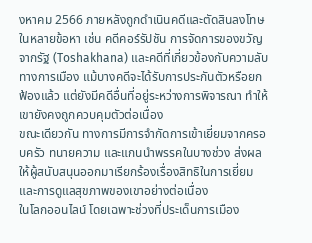งหาคม 2566 ภายหลังถูกดำเนินคดีและตัดสินลงโทษในหลายข้อหา เช่น คดีคอร์รัปชัน การจัดการของขวัญจากรัฐ (Toshakhana) และคดีที่เกี่ยวข้องกับความลับทางการเมือง แม้บางคดีจะได้รับการประกันตัวหรือยกฟ้องแล้ว แต่ยังมีคดีอื่นที่อยู่ระหว่างการพิจารณา ทำให้เขายังคงถูกควบคุมตัวต่อเนื่อง
ขณะเดียวกัน ทางการมีการจำกัดการเข้าเยี่ยมจากครอบครัว ทนายความ และแกนนำพรรคในบางช่วง ส่งผลให้ผู้สนับสนุนออกมาเรียกร้องเรื่องสิทธิในการเยี่ยมและการดูแลสุขภาพของเขาอย่างต่อเนื่อง
ในโลกออนไลน์ โดยเฉพาะช่วงที่ประเด็นการเมือง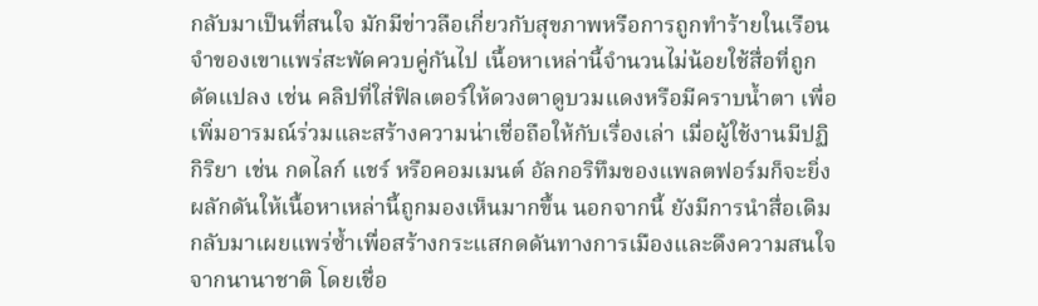กลับมาเป็นที่สนใจ มักมีข่าวลือเกี่ยวกับสุขภาพหรือการถูกทำร้ายในเรือนจำของเขาแพร่สะพัดควบคู่กันไป เนื้อหาเหล่านี้จำนวนไม่น้อยใช้สื่อที่ถูกดัดแปลง เช่น คลิปที่ใส่ฟิลเตอร์ให้ดวงตาดูบวมแดงหรือมีคราบน้ำตา เพื่อเพิ่มอารมณ์ร่วมและสร้างความน่าเชื่อถือให้กับเรื่องเล่า เมื่อผู้ใช้งานมีปฏิกิริยา เช่น กดไลก์ แชร์ หรือคอมเมนต์ อัลกอริทึมของแพลตฟอร์มก็จะยิ่งผลักดันให้เนื้อหาเหล่านี้ถูกมองเห็นมากขึ้น นอกจากนี้ ยังมีการนำสื่อเดิมกลับมาเผยแพร่ซ้ำเพื่อสร้างกระแสกดดันทางการเมืองและดึงความสนใจจากนานาชาติ โดยเชื่อ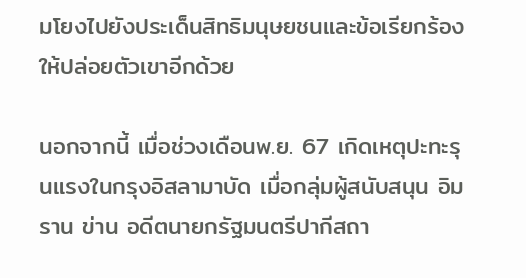มโยงไปยังประเด็นสิทธิมนุษยชนและข้อเรียกร้องให้ปล่อยตัวเขาอีกด้วย

นอกจากนี้ เมื่อช่วงเดือนพ.ย. 67 เกิดเหตุปะทะรุนแรงในกรุงอิสลามาบัด เมื่อกลุ่มผู้สนับสนุน อิมราน ข่าน อดีตนายกรัฐมนตรีปากีสถา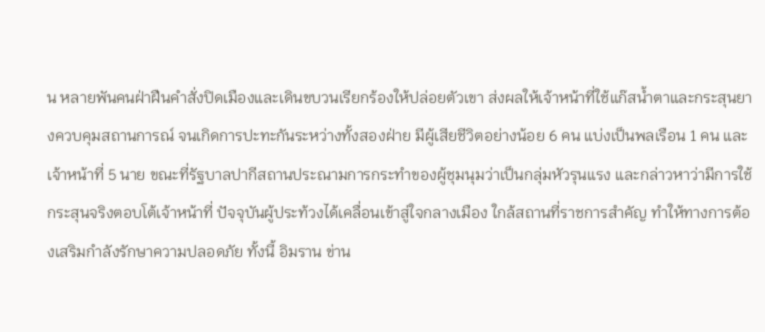น หลายพันคนฝ่าฝืนคำสั่งปิดเมืองและเดินขบวนเรียกร้องให้ปล่อยตัวเขา ส่งผลให้เจ้าหน้าที่ใช้แก๊สน้ำตาและกระสุนยางควบคุมสถานการณ์ จนเกิดการปะทะกันระหว่างทั้งสองฝ่าย มีผู้เสียชีวิตอย่างน้อย 6 คน แบ่งเป็นพลเรือน 1 คน และเจ้าหน้าที่ 5 นาย ขณะที่รัฐบาลปากีสถานประณามการกระทำของผู้ชุมนุมว่าเป็นกลุ่มหัวรุนแรง และกล่าวหาว่ามีการใช้กระสุนจริงตอบโต้เจ้าหน้าที่ ปัจจุบันผู้ประท้วงได้เคลื่อนเข้าสู่ใจกลางเมือง ใกล้สถานที่ราชการสำคัญ ทำให้ทางการต้องเสริมกำลังรักษาความปลอดภัย ทั้งนี้ อิมราน ข่าน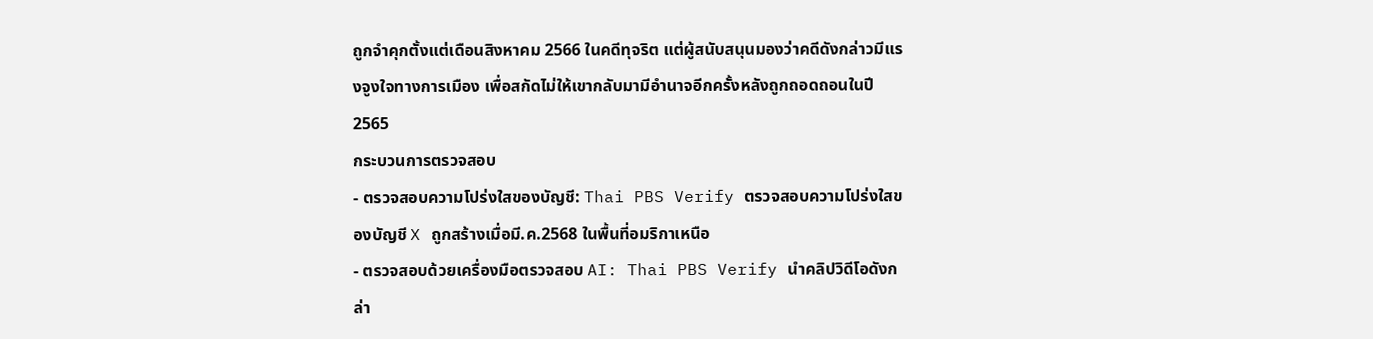ถูกจำคุกตั้งแต่เดือนสิงหาคม 2566 ในคดีทุจริต แต่ผู้สนับสนุนมองว่าคดีดังกล่าวมีแรงจูงใจทางการเมือง เพื่อสกัดไม่ให้เขากลับมามีอำนาจอีกครั้งหลังถูกถอดถอนในปี 2565
กระบวนการตรวจสอบ
- ตรวจสอบความโปร่งใสของบัญชี: Thai PBS Verify ตรวจสอบความโปร่งใสของบัญชี X ถูกสร้างเมื่อมี.ค.2568 ในพื้นที่อมริกาเหนือ
- ตรวจสอบด้วยเครื่องมือตรวจสอบ AI: Thai PBS Verify นำคลิปวิดีโอดังกล่า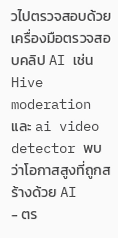วไปตรวจสอบด้วยเครื่องมือตรวจสอบคลิป AI เช่น Hive moderation และ ai video detector พบว่าโอกาสสูงที่ถูกสร้างด้วย AI
- ตร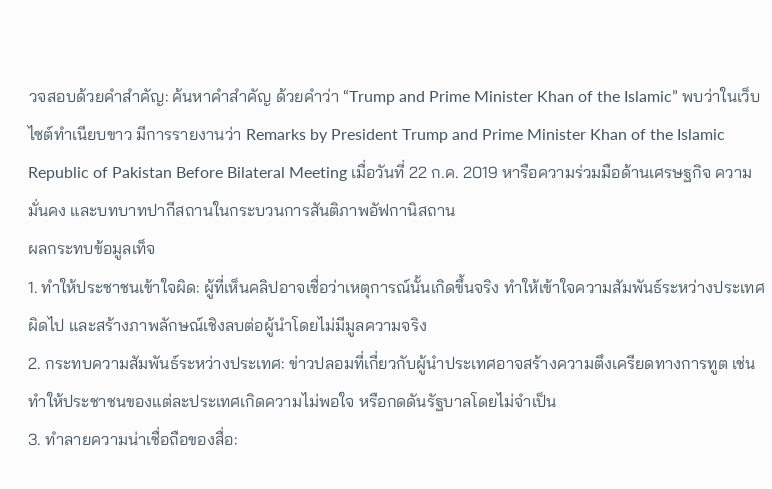วจสอบด้วยคำสำคัญ: ค้นหาคำสำคัญ ด้วยคำว่า “Trump and Prime Minister Khan of the Islamic” พบว่าในเว็บไซต์ทำเนียบขาว มีการรายงานว่า Remarks by President Trump and Prime Minister Khan of the Islamic Republic of Pakistan Before Bilateral Meeting เมื่อวันที่ 22 ก.ค. 2019 หารือความร่วมมือด้านเศรษฐกิจ ความมั่นคง และบทบาทปากีสถานในกระบวนการสันติภาพอัฟกานิสถาน
ผลกระทบข้อมูลเท็จ
1. ทำให้ประชาชนเข้าใจผิด: ผู้ที่เห็นคลิปอาจเชื่อว่าเหตุการณ์นั้นเกิดขึ้นจริง ทำให้เข้าใจความสัมพันธ์ระหว่างประเทศผิดไป และสร้างภาพลักษณ์เชิงลบต่อผู้นำโดยไม่มีมูลความจริง
2. กระทบความสัมพันธ์ระหว่างประเทศ: ข่าวปลอมที่เกี่ยวกับผู้นำประเทศอาจสร้างความตึงเครียดทางการทูต เช่น ทำให้ประชาชนของแต่ละประเทศเกิดความไม่พอใจ หรือกดดันรัฐบาลโดยไม่จำเป็น
3. ทำลายความน่าเชื่อถือของสื่อ: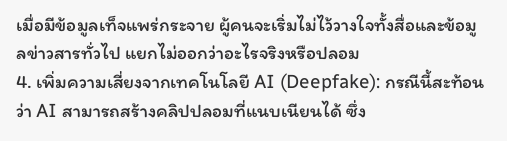เมื่อมีข้อมูลเท็จแพร่กระจาย ผู้คนจะเริ่มไม่ไว้วางใจทั้งสื่อและข้อมูลข่าวสารทั่วไป แยกไม่ออกว่าอะไรจริงหรือปลอม
4. เพิ่มความเสี่ยงจากเทคโนโลยี AI (Deepfake): กรณีนี้สะท้อนว่า AI สามารถสร้างคลิปปลอมที่แนบเนียนได้ ซึ่ง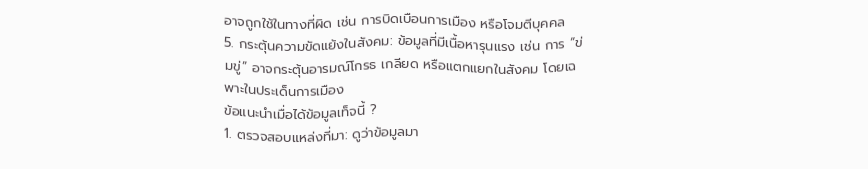อาจถูกใช้ในทางที่ผิด เช่น การบิดเบือนการเมือง หรือโจมตีบุคคล
5. กระตุ้นความขัดแย้งในสังคม: ข้อมูลที่มีเนื้อหารุนแรง เช่น การ “ข่มขู่” อาจกระตุ้นอารมณ์โกรธ เกลียด หรือแตกแยกในสังคม โดยเฉพาะในประเด็นการเมือง
ข้อแนะนำเมื่อได้ข้อมูลเท็จนี้ ?
1. ตรวจสอบแหล่งที่มา: ดูว่าข้อมูลมา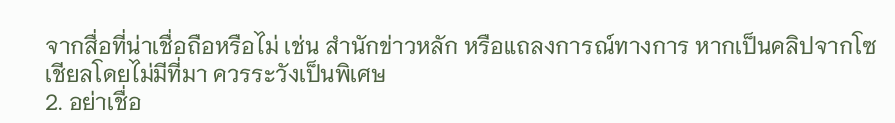จากสื่อที่น่าเชื่อถือหรือไม่ เช่น สำนักข่าวหลัก หรือแถลงการณ์ทางการ หากเป็นคลิปจากโซเชียลโดยไม่มีที่มา ควรระวังเป็นพิเศษ
2. อย่าเชื่อ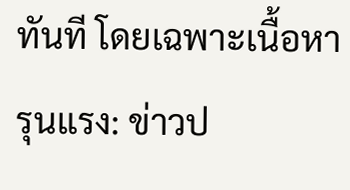ทันที โดยเฉพาะเนื้อหารุนแรง: ข่าวป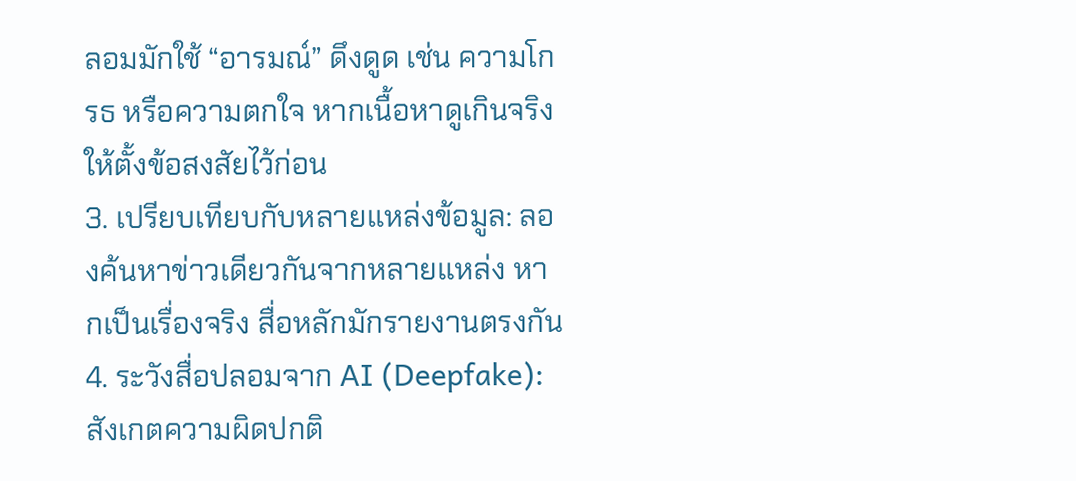ลอมมักใช้ “อารมณ์” ดึงดูด เช่น ความโกรธ หรือความตกใจ หากเนื้อหาดูเกินจริง ให้ตั้งข้อสงสัยไว้ก่อน
3. เปรียบเทียบกับหลายแหล่งข้อมูล: ลองค้นหาข่าวเดียวกันจากหลายแหล่ง หากเป็นเรื่องจริง สื่อหลักมักรายงานตรงกัน
4. ระวังสื่อปลอมจาก AI (Deepfake): สังเกตความผิดปกติ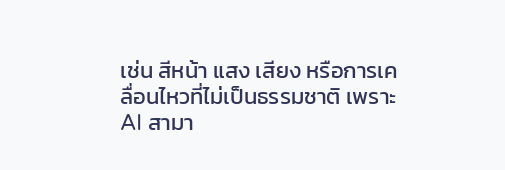เช่น สีหน้า แสง เสียง หรือการเคลื่อนไหวที่ไม่เป็นธรรมชาติ เพราะ AI สามา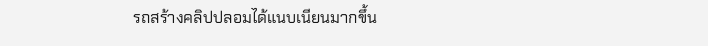รถสร้างคลิปปลอมได้แนบเนียนมากขึ้น